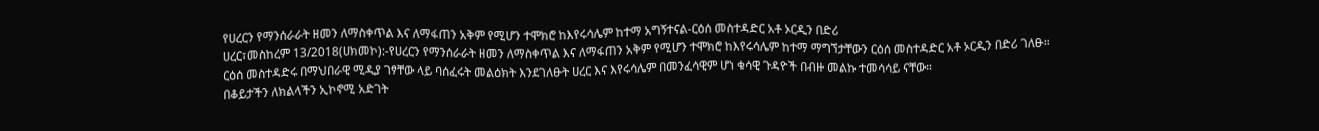የሀረርን የማንሰራራት ዘመን ለማስቀጥል እና ለማፋጠን አቅም የሚሆን ተሞክሮ ከእየሩሳሌም ከተማ አግኝተናል-ርዕሰ መስተዳድር አቶ ኦርዲን በድሪ
ሀረር፣መስከረም 13/2018(ሀክመኮ):-የሀረርን የማንሰራራት ዘመን ለማስቀጥል እና ለማፋጠን አቅም የሚሆን ተሞክሮ ከእየሩሳሌም ከተማ ማግኘታቸውን ርዕሰ መስተዳድር አቶ ኦርዲን በድሪ ገለፁ።
ርዕሰ መስተዳድሩ በማህበራዊ ሚዲያ ገፃቸው ላይ ባሰፈሩት መልዕክት እንደገለፁት ሀረር እና እየሩሳሌም በመንፈሳዊም ሆነ ቁሳዊ ጉዳዮች በብዙ መልኩ ተመሳሳይ ናቸው።
በቆይታችን ለክልላችን ኢኮኖሚ አድገት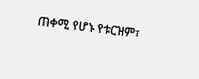ጠቀሚ የሆኑ የቱርዝም፣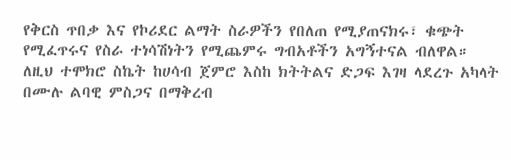የቅርስ ጥበቃ እና የኮሪደር ልማት ስራዎችን የበለጠ የሚያጠናክሩ፣ ቁጭት የሚፈጥሩና የስራ ተነሳሽነትን የሚጨምሩ ግብአቶችን አግኝተናል ብለዋል።
ለዚህ ተሞክሮ ስኬት ከሀሳብ ጀምሮ እስከ ክትትልና ድጋፍ እገዛ ላደረጉ አካላት በሙሉ ልባዊ ምስጋና በማቅረብ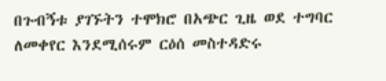በጉብኝቱ ያገኙትን ተሞክሮ በአጭር ጊዜ ወደ ተግባር ለመቀየር እንደሚሰሩም ርዕሰ መስተዳድሩ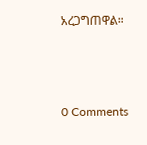አረጋግጠዋል።



0 Comments